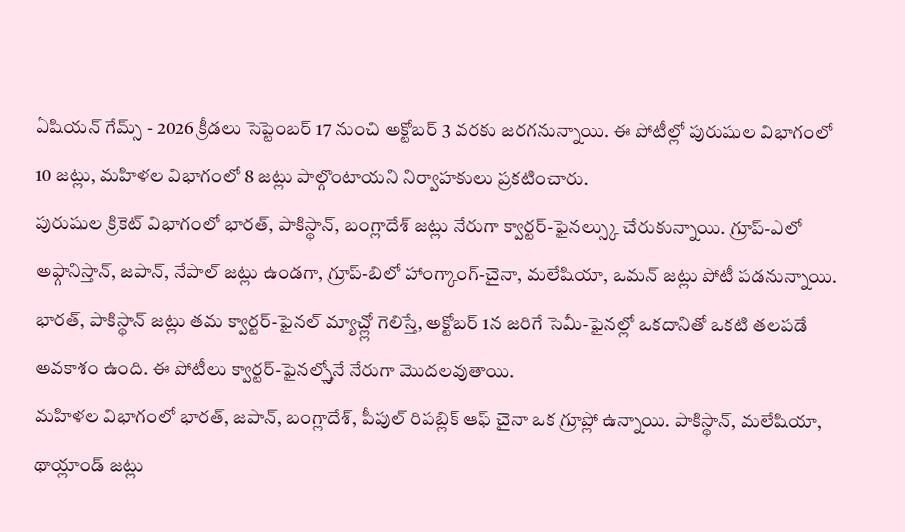ఏషియన్ గేమ్స్ - 2026 క్రీడలు సెప్టెంబర్ 17 నుంచి అక్టోబర్ 3 వరకు జరగనున్నాయి. ఈ పోటీల్లో పురుషుల విభాగంలో 10 జట్లు, మహిళల విభాగంలో 8 జట్లు పాల్గొంటాయని నిర్వాహకులు ప్రకటించారు.
పురుషుల క్రికెట్ విభాగంలో భారత్, పాకిస్థాన్, బంగ్లాదేశ్ జట్లు నేరుగా క్వార్టర్-ఫైనల్స్కు చేరుకున్నాయి. గ్రూప్-ఎలో అఫ్గానిస్తాన్, జపాన్, నేపాల్ జట్లు ఉండగా, గ్రూప్-బిలో హాంగ్కాంగ్-చైనా, మలేషియా, ఒమన్ జట్లు పోటీ పడనున్నాయి.
భారత్, పాకిస్థాన్ జట్లు తమ క్వార్టర్-ఫైనల్ మ్యాచ్ల్లో గెలిస్తే, అక్టోబర్ 1న జరిగే సెమీ-ఫైనల్లో ఒకదానితో ఒకటి తలపడే అవకాశం ఉంది. ఈ పోటీలు క్వార్టర్-ఫైనల్స్తోనే నేరుగా మొదలవుతాయి.
మహిళల విభాగంలో భారత్, జపాన్, బంగ్లాదేశ్, పీపుల్ రిపబ్లిక్ ఆఫ్ చైనా ఒక గ్రూప్లో ఉన్నాయి. పాకిస్థాన్, మలేషియా, థాయ్లాండ్ జట్లు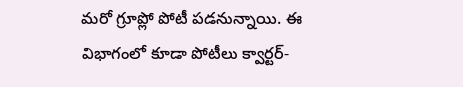మరో గ్రూప్లో పోటీ పడనున్నాయి. ఈ విభాగంలో కూడా పోటీలు క్వార్టర్-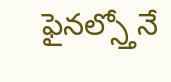ఫైనల్స్తోనే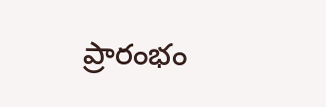ప్రారంభం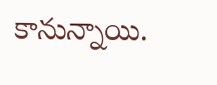కానున్నాయి.